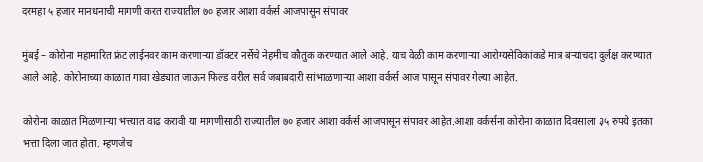दरमहा ५ हजार मानधनाची मागणी करत राज्यातील ७० हजार आशा वर्कर्स आजपासून संपावर

मुंबई – कोरोना महामारित फ्रंट लाईनवर काम करणाऱ्या डॉक्टर नर्सेचे नेहमीच कौतुक करण्यात आले आहे. याच वेळी काम करणाऱ्या आरोग्यसेविकांकडे मात्र बऱ्याचदा दुर्लक्ष करण्यात आले आहे. कोरोनाच्या काळात गावा खेड्यात जाऊन फिल्ड वरील सर्व जबाबदारी सांभाळणाऱ्या आशा वर्कर्स आज पासून संपावर गेल्या आहेत.

कोरोना काळात मिळणाऱ्या भत्त्यात वाढ करावी या मागणीसाठी राज्यातील ७० हजार आशा वर्कर्स आजपासून संपावर आहेत.आशा वर्कर्सना कोरोना काळात दिवसाला ३५ रुपये इतका भत्ता दिला जात होता. म्हणजेच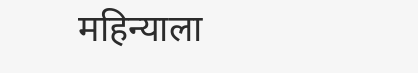महिन्याला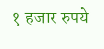१ हजार रुपये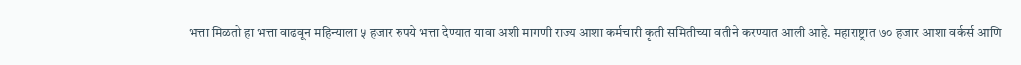भत्ता मिळतो हा भत्ता वाढवून महिन्याला ५ हजार रुपये भत्ता देण्यात यावा अशी मागणी राज्य आशा कर्मचारी कृती समितीच्या वतीने करण्यात आली आहे. महाराष्ट्रात ७० हजार आशा वर्कर्स आणि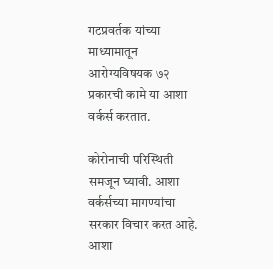गटप्रवर्तक यांच्या माध्यामातून आरोग्यविषयक ७२ प्रकारची कामे या आशा वर्कर्स करतात.

कोरोनाची परिस्थिती समजून घ्यावी. आशा वर्कर्सच्या मागण्यांचा सरकार विचार करत आहे. आशा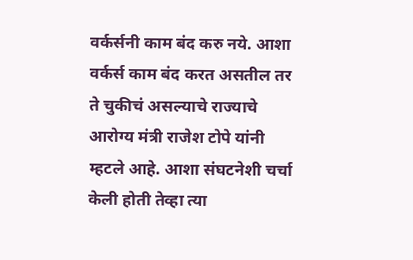वर्कर्सनी काम बंद करु नये. आशा वर्कर्स काम बंद करत असतील तर ते चुकीचं असल्याचे राज्याचे आरोग्य मंत्री राजेश टोपे यांनी म्हटले आहे. आशा संघटनेशी चर्चा केली होती तेव्हा त्या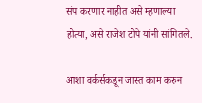संप करणार नाहीत असे म्हणाल्या होत्या, असे राजेश टोपे यांनी सांगितले.

आशा वर्कर्सकडून जास्त काम करुन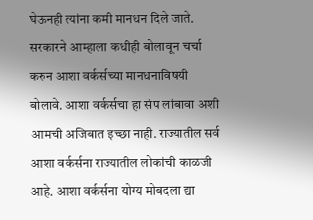घेऊनही त्यांना कमी मानधन दिले जाते. सरकारने आम्हाला कधीही बोलावून चर्चा करुन आशा वर्कर्सच्या मानधनाविषयी बोलावे. आशा वर्कर्सचा हा संप लांबावा अशी आमची अजिबात इच्छा नाही. राज्यातील सर्व आशा वर्कर्सना राज्यातील लोकांची काळजी आहे. आशा वर्कर्सना योग्य मोबदला द्या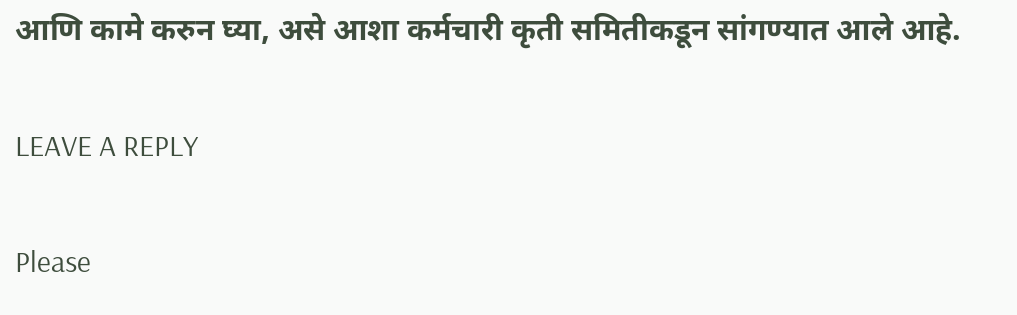आणि कामे करुन घ्या, असे आशा कर्मचारी कृती समितीकडून सांगण्यात आले आहे.

LEAVE A REPLY

Please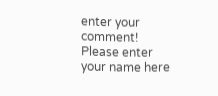enter your comment!
Please enter your name here